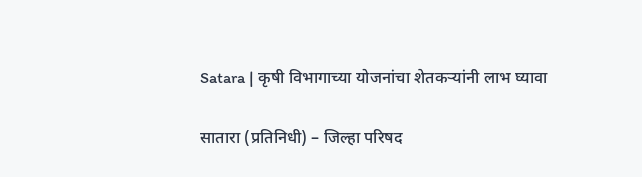Satara | कृषी विभागाच्या योजनांचा शेतकऱ्यांनी लाभ घ्यावा

सातारा (प्रतिनिधी) – जिल्हा परिषद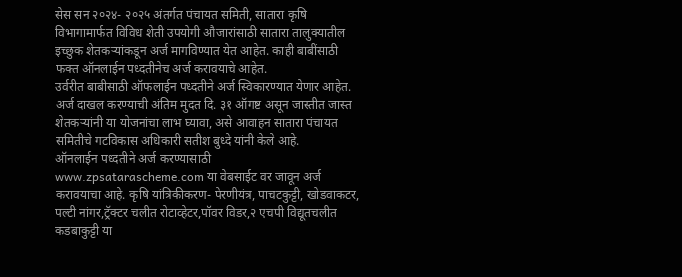सेस सन २०२४- २०२५ अंतर्गत पंचायत समिती, सातारा कृषि विभागामार्फत विविध शेती उपयोगी औजारांसाठी सातारा तालुक्यातील इच्छुक शेतकऱ्यांकडून अर्ज मागविण्यात येत आहेत. काही बाबींसाठी फक्त ऑनलाईन पध्दतीनेच अर्ज करावयाचे आहेत.
उर्वरीत बाबीसाठी ऑफलाईन पध्दतीने अर्ज स्विकारण्यात येणार आहेत. अर्ज दाखल करण्याची अंतिम मुदत दि. ३१ ऑगष्ट असून जास्तीत जास्त शेतकऱ्यांनी या योजनांचा लाभ घ्यावा, असे आवाहन सातारा पंचायत समितीचे गटविकास अधिकारी सतीश बुध्दे यांनी केले आहे.
ऑनलाईन पध्दतीने अर्ज करण्यासाठी www.zpsatarascheme.com या वेबसाईट वर जावून अर्ज करावयाचा आहे. कृषि यांत्रिकीकरण- पेरणीयंत्र, पाचटकुट्टी, खोडवाकटर, पल्टी नांगर,ट्रॅक्टर चलीत रोटाव्हेटर,पॉवर विडर,२ एचपी विद्यूतचलीत कडबाकुट्टी या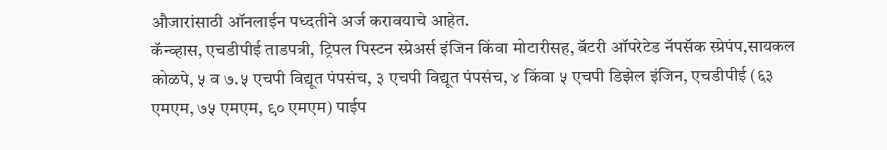औजारांसाठी ऑनलाईन पध्दतीने अर्ज करावयाचे आहेत.
कॅन्व्हास, एचडीपीई ताडपत्री, ट्रिपल पिस्टन स्प्रेअर्स इंजिन किंवा मोटारीसह, बॅटरी ऑपरेटेड नॅपसॅक स्प्रेपंप,सायकल कोळपे, ५ व ७.५ एचपी विद्यूत पंपसंच, ३ एचपी विद्यूत पंपसंच, ४ किंवा ५ एचपी डिझेल इंजिन, एचडीपीई (६३ एमएम, ७५ एमएम, ९० एमएम) पाईप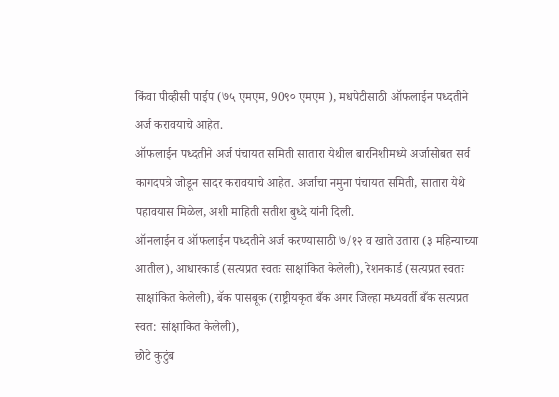किंवा पीव्हीसी पाईप (७५ एमएम, 90९० एमएम ), मधपेटीसाठी ऑफलाईन पध्दतीने अर्ज करावयाचे आहेत.
ऑफलाईन पध्दतीने अर्ज पंचायत समिती सातारा येथील बारनिशीमध्ये अर्जासोबत सर्व कागदपत्रे जोडून सादर करावयाचे आहेत. अर्जाचा नमुना पंचायत समिती, सातारा येथे पहावयास मिळेल, अशी माहिती सतीश बुध्दे यांनी दिली.
ऑनलाईन व ऑफलाईन पध्दतीने अर्ज करण्यासाठी ७/१२ व खाते उतारा (३ महिन्याच्या आतील), आधारकार्ड (सत्यप्रत स्वतः साक्षांकित केलेली), रेशनकार्ड (सत्यप्रत स्वतः साक्षांकित केलेली), बॅक पासबूक (राष्ट्रीयकृत बँक अगर जिल्हा मध्यवर्ती बँक सत्यप्रत स्वत: सांक्षाकित केलेली),
छोटे कुटुंब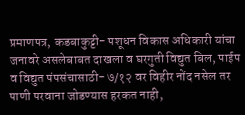प्रमाणपत्र, कडबाकुट्टी- पशूधन विकास अधिकारी यांचा जनावरे असलेबाबत दाखला व घरगुती विद्युत बिल, पाईप व विद्युत पंपसंचासाठी- ७/१२ वर विहीर नोंद नसेल तर पाणी परवाना जोडण्यास हरकत नाही,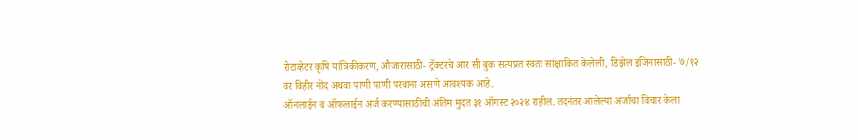रोटाव्हेटर कृषि यांत्रिकीकरण, औजारासाठी- ट्रॅक्टरचे आर सी बुक सत्यप्रत स्वतः सांक्षाकित केलेली, डिझेल इंजिनासाठी- ७/१२ वर विहीर नोंद अथवा पाणी पाणी परवाना असणे आवश्यक आहे.
ऑनलाईन व ऑफलाईन अर्ज करण्यासाठीची अंतिम मुदत ३१ ऑगस्ट २०२४ राहील. तदनंतर आलेल्या अर्जाचा विचार केला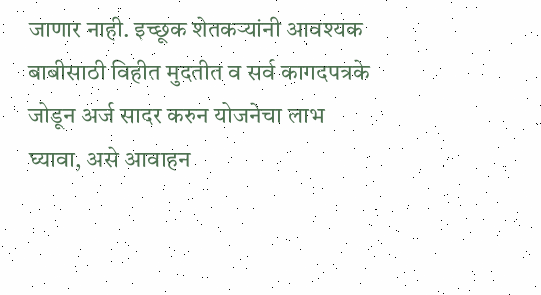जाणार नाही. इच्छूक शेतकऱ्यांनी आवश्यक बाबीसाठी विहीत मुदतीत व सर्व कागदपत्रके जोडून अर्ज सादर करुन योजनेचा लाभ घ्यावा, असे आवाहन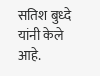सतिश बुध्दे यांनी केले आहे.